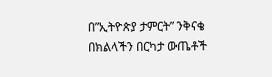በ”ኢትዮጵያ ታምርት” ንቅናቄ በክልላችን በርካታ ውጤቶች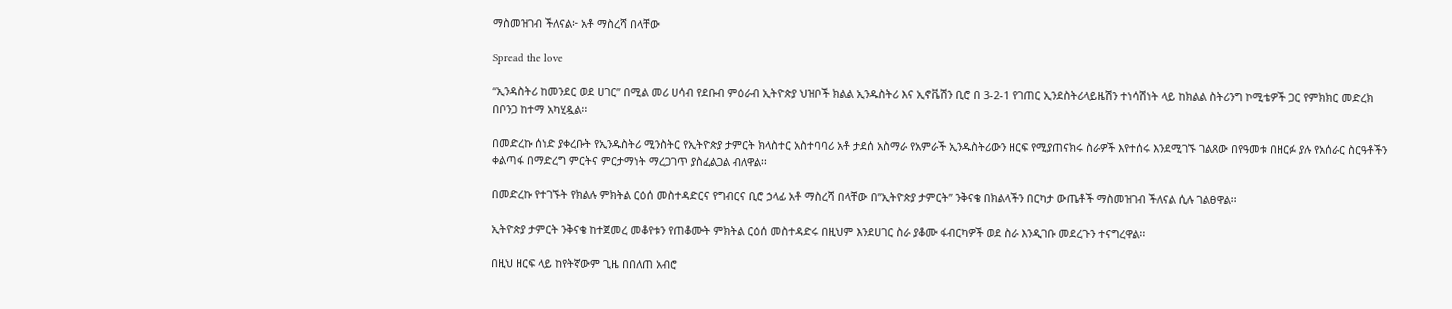ማስመዝገብ ችለናል፦ አቶ ማስረሻ በላቸው

Spread the love

“ኢንዳስትሪ ከመንደር ወደ ሀገር” በሚል መሪ ሀሳብ የደቡብ ምዕራብ ኢትዮጵያ ህዝቦች ክልል ኢንዱስትሪ እና ኢኖቬሽን ቢሮ በ 3-2-1 የገጠር ኢንደስትሪላይዜሽን ተነሳሽነት ላይ ከክልል ስትሪንግ ኮሚቴዎች ጋር የምክክር መድረክ በቦንጋ ከተማ አካሂዷል፡፡

በመድረኩ ሰነድ ያቀረቡት የኢንዱስትሪ ሚንስትር የኢትዮጵያ ታምርት ክላስተር አስተባባሪ አቶ ታደሰ አስማራ የአምራች ኢንዱስትሪውን ዘርፍ የሚያጠናክሩ ስራዎች እየተሰሩ እንደሚገኙ ገልጸው በየዓመቱ በዘርፉ ያሉ የአሰራር ስርዓቶችን ቀልጣፋ በማድረግ ምርትና ምርታማነት ማረጋገጥ ያስፈልጋል ብለዋል፡፡

በመድረኩ የተገኙት የክልሉ ምክትል ርዕሰ መስተዳድርና የግብርና ቢሮ ኃላፊ አቶ ማስረሻ በላቸው በ”ኢትዮጵያ ታምርት” ንቅናቄ በክልላችን በርካታ ውጤቶች ማስመዝገብ ችለናል ሲሉ ገልፀዋል፡፡

ኢትዮጵያ ታምርት ንቅናቄ ከተጀመረ መቆየቱን የጠቆሙት ምክትል ርዕሰ መስተዳድሩ በዚህም እንደሀገር ስራ ያቆሙ ፋብርካዎች ወደ ስራ እንዲገቡ መደረጉን ተናግረዋል፡፡

በዚህ ዘርፍ ላይ ከየትኛውም ጊዜ በበለጠ አብሮ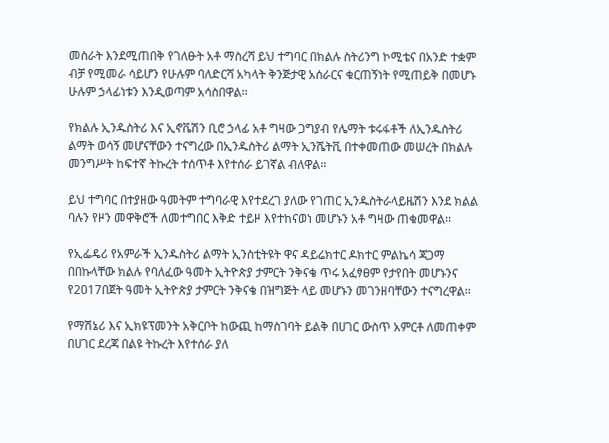መስራት እንደሚጠበቅ የገለፁት አቶ ማስረሻ ይህ ተግባር በክልሉ ስትሪንግ ኮሚቴና በአንድ ተቋም ብቻ የሚመራ ሳይሆን የሁሉም ባለድርሻ አካላት ቅንጅታዊ አሰራርና ቁርጠኝነት የሚጠይቅ በመሆኑ ሁሉም ኃላፊነቱን እንዲወጣም አሳስበዋል፡፡

የክልሉ ኢንዱስትሪ እና ኢኖቬሽን ቢሮ ኃላፊ አቶ ግዛው ጋግያብ የሌማት ቱሩፋቶች ለኢንዱስትሪ ልማት ወሳኝ መሆናቸውን ተናግረው በኢንዱስትሪ ልማት ኢንሼትቪ በተቀመጠው መሠረት በክልሉ መንግሥት ከፍተኛ ትኩረት ተሰጥቶ እየተሰራ ይገኛል ብለዋል፡፡

ይህ ተግባር በተያዘው ዓመትም ተግባራዊ እየተደረገ ያለው የገጠር ኢንዱስትራላይዜሽን እንደ ክልል ባሉን የዞን መዋቅሮች ለመተግበር እቅድ ተይዞ እየተከናወነ መሆኑን አቶ ግዛው ጠቁመዋል፡፡

የኢፌዴሪ የአምራች ኢንዱስትሪ ልማት ኢንስቲትዩት ዋና ዳይሬክተር ዶክተር ምልኬሳ ጃጋማ በበኩላቸው ክልሉ የባለፈው ዓመት ኢትዮጵያ ታምርት ንቅናቄ ጥሩ አፈፃፀም የታየበት መሆኑንና የ2017በጀት ዓመት ኢትዮጵያ ታምርት ንቅናቄ በዝግጅት ላይ መሆኑን መገንዘባቸውን ተናግረዋል፡፡

የማሽኔሪ እና ኢክዩፕመንት አቅርቦት ከውጪ ከማስገባት ይልቅ በሀገር ውስጥ አምርቶ ለመጠቀም በሀገር ደረጃ በልዩ ትኩረት እየተሰራ ያለ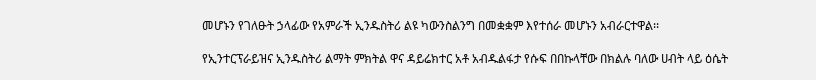መሆኑን የገለፁት ኃላፊው የአምራች ኢንዱስትሪ ልዩ ካውንስልንግ በመቋቋም እየተሰራ መሆኑን አብራርተዋል፡፡

የኢንተርፕራይዝና ኢንዱስትሪ ልማት ምክትል ዋና ዳይሬክተር አቶ አብዱልፋታ የሱፍ በበኩላቸው በክልሉ ባለው ሀብት ላይ ዕሴት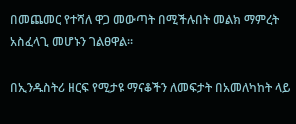በመጨመር የተሻለ ዋጋ መውጣት በሚችሉበት መልክ ማምረት አስፈላጊ መሆኑን ገልፀዋል፡፡

በኢንዱስትሪ ዘርፍ የሚታዩ ማናቆችን ለመፍታት በአመለካከት ላይ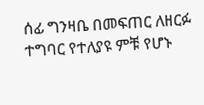ሰፊ ግንዛቤ በመፍጠር ለዘርፉ ተግባር የተለያዩ ምቹ የሆኑ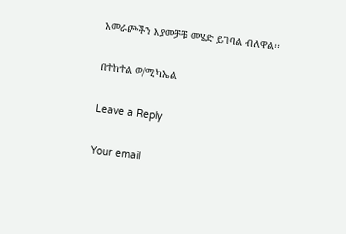አመራጮችን እያመቻቹ መሄድ ይገባል ብለዋል፡፡

በተከተል ወ/ሚካኤል

Leave a Reply

Your email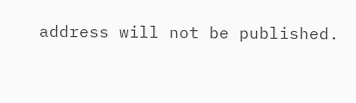address will not be published.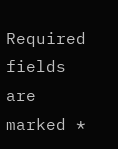Required fields are marked *